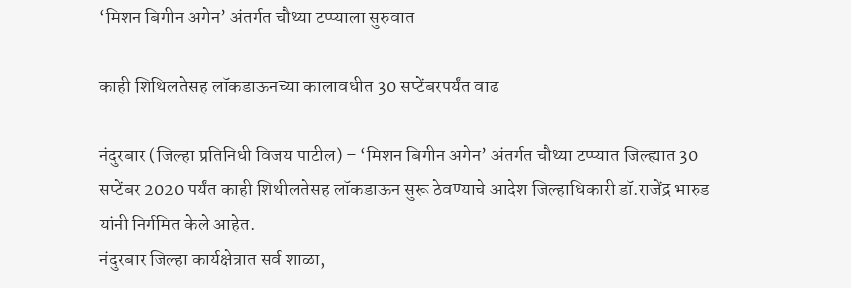‘मिशन बिगीन अगेन’ अंतर्गत चौथ्या टप्प्याला सुरुवात

काही शिथिलतेसह लॉकडाऊनच्या कालावधीत 30 सप्टेंबरपर्यंत वाढ

नंदुरबार (जिल्हा प्रतिनिधी विजय पाटील) – ‘मिशन बिगीन अगेन’ अंतर्गत चौथ्या टप्प्यात जिल्ह्यात 30 सप्टेंबर 2020 पर्यंत काही शिथीलतेसह लॉकडाऊन सुरू ठेवण्याचे आदेश जिल्हाधिकारी डॉ.राजेंद्र भारुड यांनी निर्गमित केले आहेत.
नंदुरबार जिल्हा कार्यक्षेत्रात सर्व शाळा,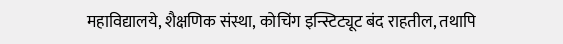महाविद्यालये, शैक्षणिक संस्था, कोचिंग इन्स्टिट्यूट बंद राहतील, तथापि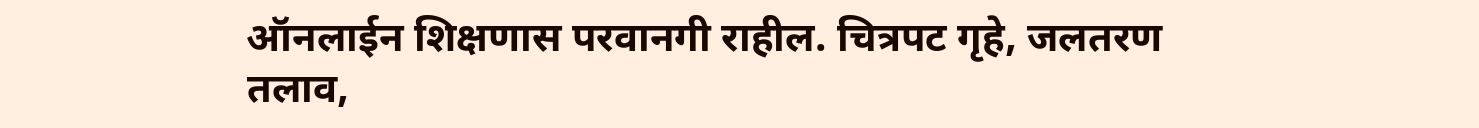ऑनलाईन शिक्षणास परवानगी राहील. चित्रपट गृहे, जलतरण तलाव,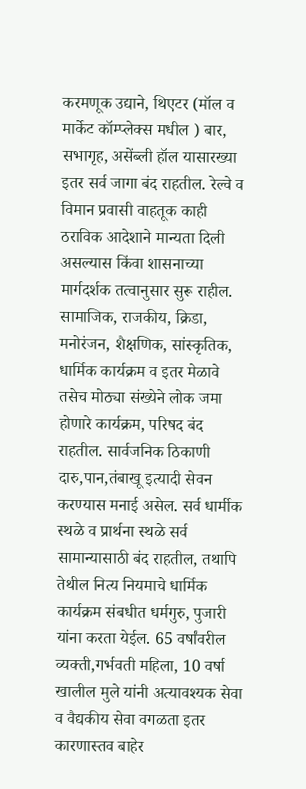करमणूक उद्याने, थिएटर (मॉल व मार्केट कॉम्प्लेक्स मधील ) बार, सभागृह, असेंब्ली हॉल यासारख्या इतर सर्व जागा बंद राहतील. रेल्वे व विमान प्रवासी वाहतूक काही ठराविक आदेशाने मान्यता दिली असल्यास किंवा शासनाच्या मार्गदर्शक तत्वानुसार सुरू राहील.
सामाजिक, राजकीय, क्रिडा, मनोरंजन, शैक्षणिक, सांस्कृतिक, धार्मिक कार्यक्रम व इतर मेळावे तसेच मोठ्या संख्येने लोक जमा होणारे कार्यक्रम, परिषद बंद राहतील. सार्वजनिक ठिकाणी दारु,पान,तंबाखू इत्यादी सेवन करण्यास मनाई असेल. सर्व धार्मीक स्थळे व प्रार्थना स्थळे सर्व सामान्यासाठी बंद राहतील, तथापि तेथील नित्य नियमाचे धार्मिक कार्यक्रम संबधीत धर्मगुरु, पुजारी यांना करता येईल. 65 वर्षांवरील व्यक्ती,गर्भवती महिला, 10 वर्षा खालील मुले यांनी अत्यावश्यक सेवा व वैद्यकीय सेवा वगळता इतर कारणास्तव बाहेर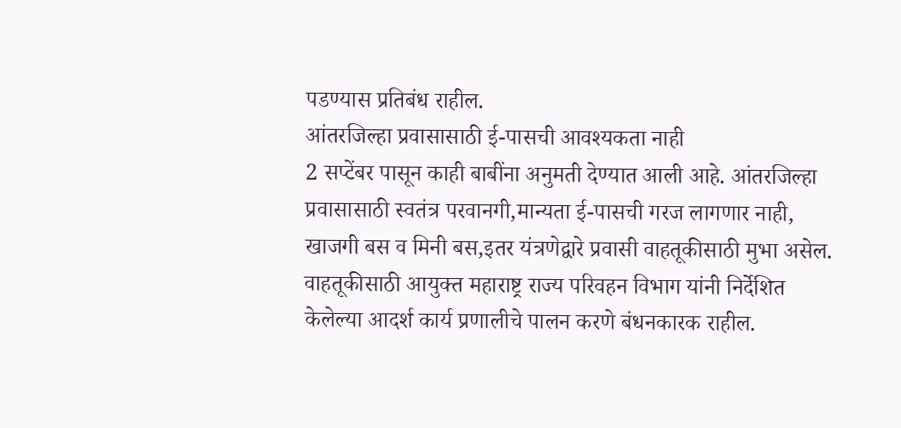पडण्यास प्रतिबंध राहील.
आंतरजिल्हा प्रवासासाठी ई-पासची आवश्यकता नाही
2 सप्टेंबर पासून काही बाबींना अनुमती देण्यात आली आहे. आंतरजिल्हा प्रवासासाठी स्वतंत्र परवानगी,मान्यता ई-पासची गरज लागणार नाही, खाजगी बस व मिनी बस,इतर यंत्रणेद्वारे प्रवासी वाहतूकीसाठी मुभा असेल. वाहतूकीसाठी आयुक्त महाराष्ट्र राज्य परिवहन विभाग यांनी निर्देशित केलेल्या आदर्श कार्य प्रणालीचे पालन करणे बंधनकारक राहील.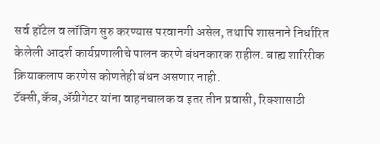सर्व हॉटेल व लॉजिग सुरु करण्यास परवानगी असेल, तथापि शासनाने निर्धारित केलेली आदर्श कार्यप्रणालीचे पालन करणे बंधनकारक राहील. बाह्य शारिरीक क्रियाकलाप करणेस कोणतेही बंधन असणार नाही.
टॅक्सी,कॅब,ॲग्रीगेटर यांना वाहनचालक व इतर तीन प्रवासी, रिक्शासाठी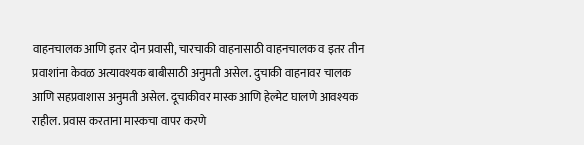वाहनचालक आणि इतर दोन प्रवासी, चारचाकी वाहनासाठी वाहनचालक व इतर तीन प्रवाशांना केवळ अत्यावश्यक बाबीसाठी अनुमती असेल. दुचाकी वाहनावर चालक आणि सहप्रवाशास अनुमती असेल. दूचाकीवर मास्क आणि हेल्मेट घालणे आवश्यक राहील. प्रवास करताना मास्कचा वापर करणे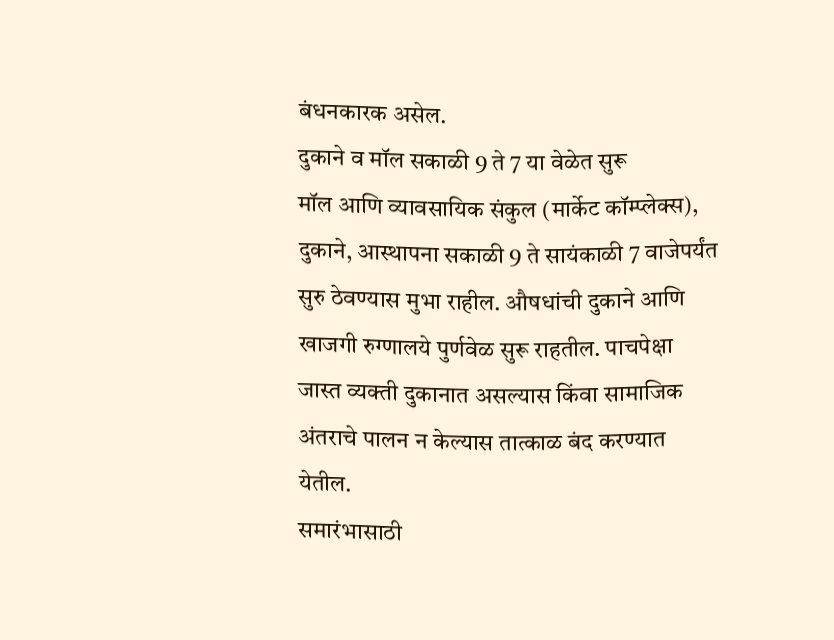बंधनकारक असेल.
दुकाने व मॉल सकाळी 9 ते 7 या वेळेत सुरू
मॉल आणि व्यावसायिक संकुल (मार्केट कॉम्प्लेक्स), दुकाने, आस्थापना सकाळी 9 ते सायंकाळी 7 वाजेपर्यंत सुरु ठेवण्यास मुभा राहील. औषधांची दुकाने आणि खाजगी रुग्णालये पुर्णवेळ सुरू राहतील. पाचपेक्षा जास्त व्यक्ती दुकानात असल्यास किंवा सामाजिक अंतराचे पालन न केल्यास तात्काळ बंद करण्यात येतील.
समारंभासाठी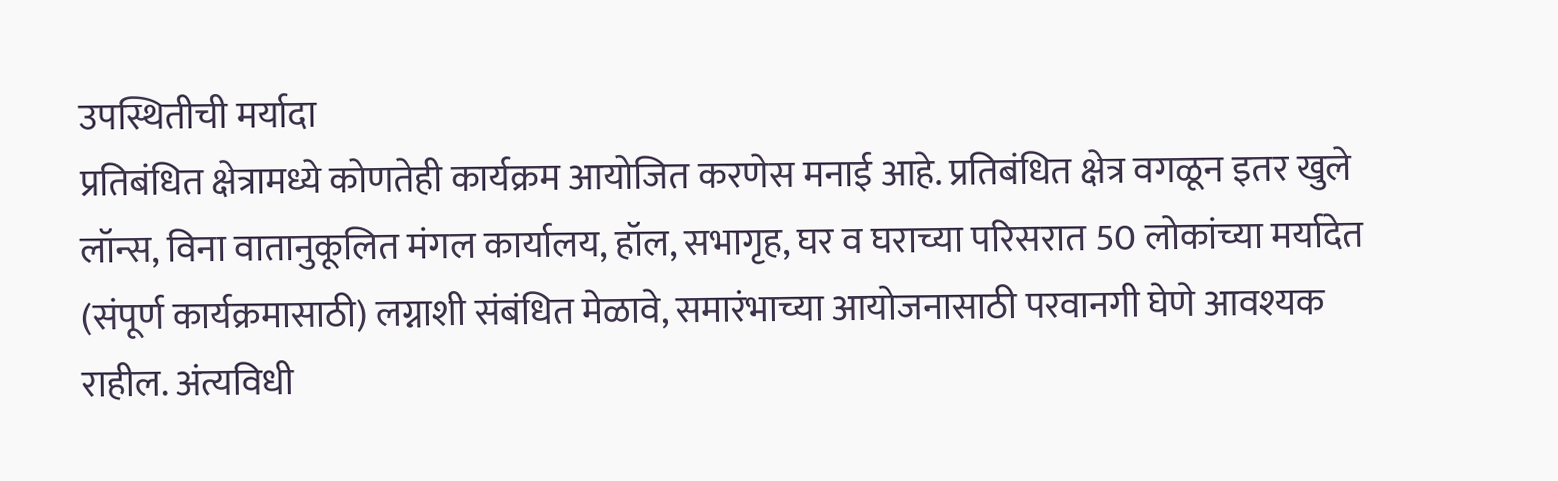उपस्थितीची मर्यादा
प्रतिबंधित क्षेत्रामध्ये कोणतेही कार्यक्रम आयोजित करणेस मनाई आहे. प्रतिबंधित क्षेत्र वगळून इतर खुले लॉन्स, विना वातानुकूलित मंगल कार्यालय, हॉल, सभागृह, घर व घराच्या परिसरात 50 लोकांच्या मर्यादेत (संपूर्ण कार्यक्रमासाठी) लग्नाशी संबंधित मेळावे, समारंभाच्या आयोजनासाठी परवानगी घेणे आवश्यक राहील. अंत्यविधी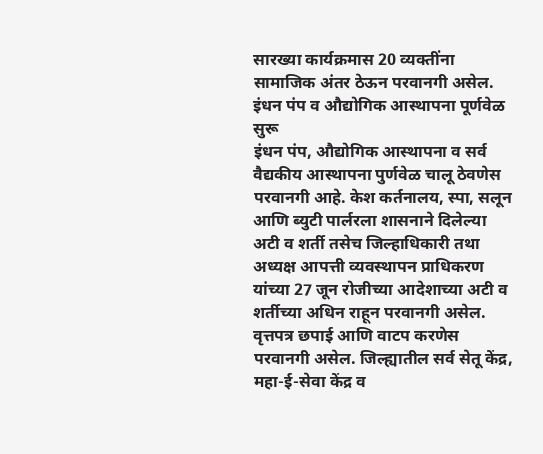सारख्या कार्यक्रमास 20 व्यक्तींना सामाजिक अंतर ठेऊन परवानगी असेल.
इंधन पंप व औद्योगिक आस्थापना पूर्णवेळ सुरू
इंधन पंप, औद्योगिक आस्थापना व सर्व वैद्यकीय आस्थापना पुर्णवेळ चालू ठेवणेस परवानगी आहे. केश कर्तनालय, स्पा, सलून आणि ब्युटी पार्लरला शासनाने दिलेल्या अटी व शर्ती तसेच जिल्हाधिकारी तथा अध्यक्ष आपत्ती व्यवस्थापन प्राधिकरण यांच्या 27 जून रोजीच्या आदेशाच्या अटी व शर्तीच्या अधिन राहून परवानगी असेल. वृत्तपत्र छपाई आणि वाटप करणेस परवानगी असेल. जिल्ह्यातील सर्व सेतू केंद्र, महा-ई-सेवा केंद्र व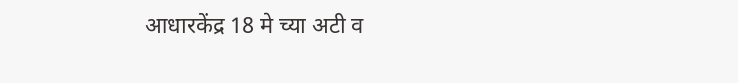आधारकेंद्र 18 मे च्या अटी व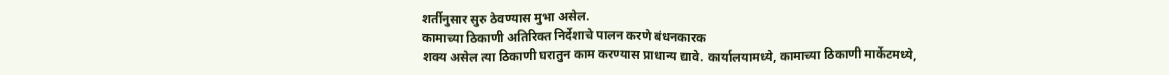शर्तीनुसार सुरु ठेवण्यास मुभा असेल.
कामाच्या ठिकाणी अतिरिक्त निर्देशाचे पालन करणे बंधनकारक
शक्य असेल त्या ठिकाणी घरातुन काम करण्यास प्राधान्य द्यावे. कार्यालयामध्ये, कामाच्या ठिकाणी मार्केटमध्ये,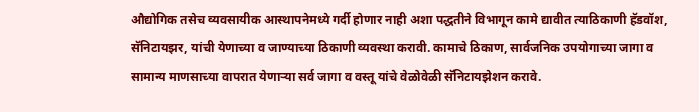औद्योगिक तसेच व्यवसायीक आस्थापनेमध्ये गर्दी होणार नाही अशा पद्धतीने विभागून कामे द्यावीत त्याठिकाणी हॅडवॉश, सॅनिटायझर, यांची येणाच्या व जाण्याच्या ठिकाणी व्यवस्था करावी. कामाचे ठिकाण, सार्वजनिक उपयोगाच्या जागा व सामान्य माणसाच्या वापरात येणाऱ्या सर्व जागा व वस्तू यांचे वेळोवेळी सॅनिटायझेशन करावे.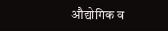औद्योगिक व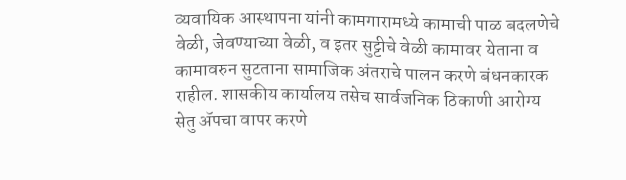व्यवायिक आस्थापना यांनी कामगारामध्ये कामाची पाळ बदलणेचे वेळी, जेवण्याच्या वेळी, व इतर सुट्टीचे वेळी कामावर येताना व कामावरुन सुटताना सामाजिक अंतराचे पालन करणे बंधनकारक राहील. शासकीय कार्यालय तसेच सार्वजनिक ठिकाणी आरोग्य सेतु ॲपचा वापर करणे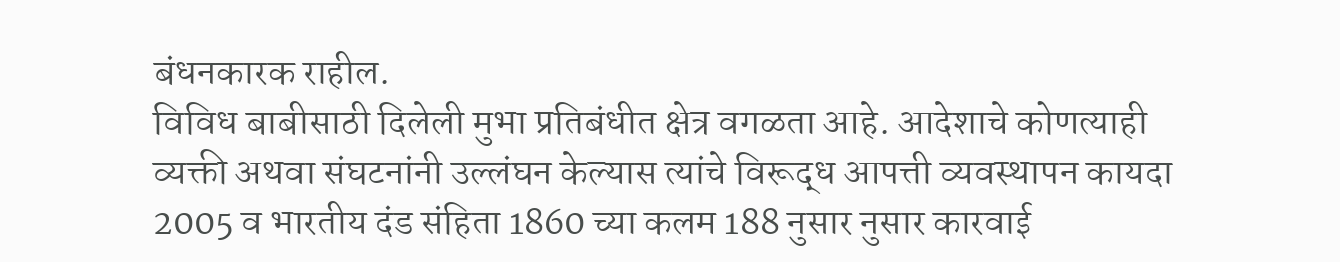बंधनकारक राहील.
विविध बाबीसाठी दिलेली मुभा प्रतिबंधीत क्षेत्र वगळता आहे. आदेशाचे कोणत्याही व्यक्ती अथवा संघटनांनी उल्लंघन केल्यास त्यांचे विरूद्ध आपत्ती व्यवस्थापन कायदा 2005 व भारतीय दंड संहिता 1860 च्या कलम 188 नुसार नुसार कारवाई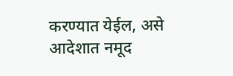करण्यात येईल, असे आदेशात नमूद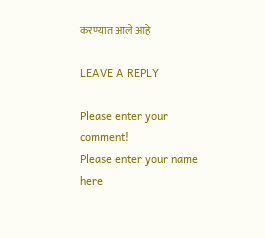करण्यात आले आहे

LEAVE A REPLY

Please enter your comment!
Please enter your name here